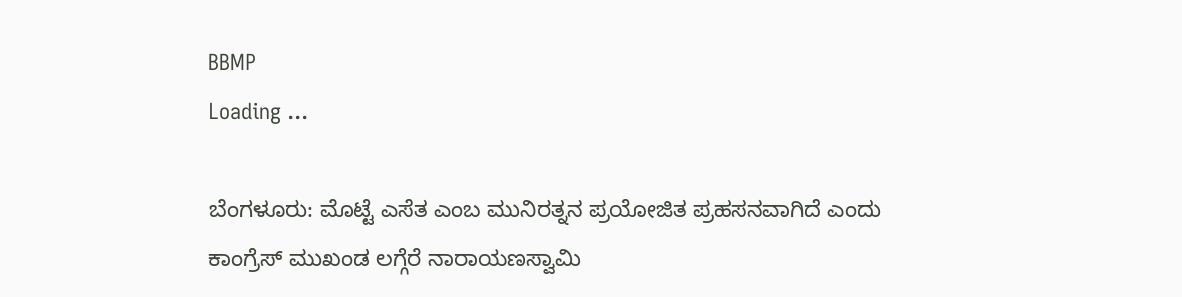BBMP
Loading ...

ಬೆಂಗಳೂರು: ಮೊಟ್ಟೆ ಎಸೆತ ಎಂಬ ಮುನಿರತ್ನನ ಪ್ರಯೋಜಿತ ಪ್ರಹಸನವಾಗಿದೆ ಎಂದು ಕಾಂಗ್ರೆಸ್ ಮುಖಂಡ ಲಗ್ಗೆರೆ ನಾರಾಯಣಸ್ವಾಮಿ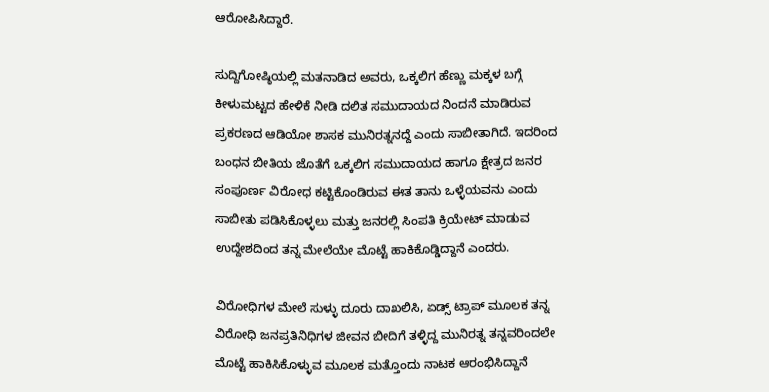ಆರೋಪಿಸಿದ್ದಾರೆ.

ಸುದ್ದಿಗೋಷ್ಠಿಯಲ್ಲಿ ಮತನಾಡಿದ ಅವರು, ಒಕ್ಕಲಿಗ ಹೆಣ್ಣು ಮಕ್ಕಳ ಬಗ್ಗೆ ಕೀಳುಮಟ್ಟದ ಹೇಳಿಕೆ ನೀಡಿ ದಲಿತ ಸಮುದಾಯದ ನಿಂದನೆ ಮಾಡಿರುವ ಪ್ರಕರಣದ ಆಡಿಯೋ ಶಾಸಕ ಮುನಿರತ್ನನದ್ದೆ ಎಂದು ಸಾಬೀತಾಗಿದೆ. ಇದರಿಂದ ಬಂಧನ ಬೀತಿಯ ಜೊತೆಗೆ ಒಕ್ಕಲಿಗ ಸಮುದಾಯದ ಹಾಗೂ ಕ್ಷೇತ್ರದ ಜನರ ಸಂಪೂರ್ಣ ವಿರೋಧ ಕಟ್ಟಿಕೊಂಡಿರುವ ಈತ ತಾನು ಒಳ್ಳೆಯವನು ಎಂದು ಸಾಬೀತು ಪಡಿಸಿಕೊಳ್ಳಲು ಮತ್ತು ಜನರಲ್ಲಿ ಸಿಂಪತಿ ಕ್ರಿಯೇಟ್ ಮಾಡುವ ಉದ್ದೇಶದಿಂದ ತನ್ನ ಮೇಲೆಯೇ ಮೊಟ್ಟೆ ಹಾಕಿಕೊಡ್ಡಿದ್ದಾನೆ ಎಂದರು.

ವಿರೋಧಿಗಳ ಮೇಲೆ ಸುಳ್ಳು ದೂರು ದಾಖಲಿಸಿ, ಏಡ್ಸ್ ಟ್ರಾಪ್ ಮೂಲಕ ತನ್ನ ವಿರೋಧಿ ಜನಪ್ರತಿನಿಧಿಗಳ ಜೀವನ ಬೀದಿಗೆ ತಳ್ಳಿದ್ದ ಮುನಿರತ್ನ ತನ್ನವರಿಂದಲೇ ಮೊಟ್ಟೆ ಹಾಕಿಸಿಕೊಳ್ಳುವ ಮೂಲಕ ಮತ್ತೊಂದು ನಾಟಕ ಆರಂಭಿಸಿದ್ದಾನೆ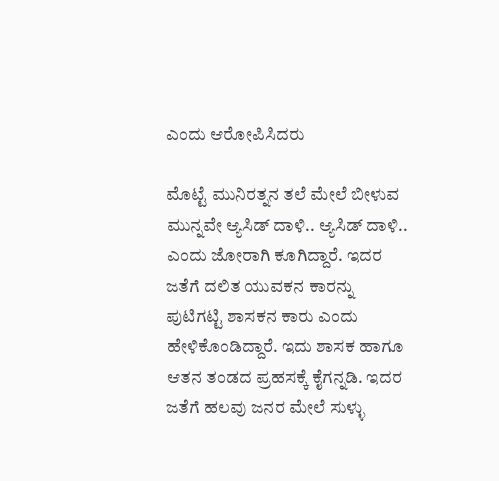ಎಂದು ಆರೋಪಿಸಿದರು ‌

ಮೊಟ್ಟೆ ಮುನಿರತ್ನನ ತಲೆ ಮೇಲೆ ಬೀಳುವ ಮುನ್ನವೇ ಆ್ಯಸಿಡ್ ದಾಳಿ.. ಆ್ಯಸಿಡ್ ದಾಳಿ.. ಎಂದು ಜೋರಾಗಿ ಕೂಗಿದ್ದಾರೆ. ಇದರ ಜತೆಗೆ ದಲಿತ ಯುವಕನ ಕಾರನ್ನು ಪುಟಿಗಟ್ಟಿ ಶಾಸಕನ ಕಾರು ಎಂದು ಹೇಳಿಕೊಂಡಿದ್ದಾರೆ. ಇದು ಶಾಸಕ ಹಾಗೂ ಆತನ ತಂಡದ ಪ್ರಹಸಕ್ಕೆ ಕೈಗನ್ನಡಿ. ಇದರ ಜತೆಗೆ ಹಲವು ಜನರ ಮೇಲೆ ಸುಳ್ಳು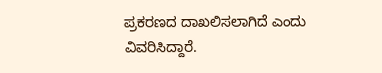ಪ್ರಕರಣದ ದಾಖಲಿಸಲಾಗಿದೆ ಎಂದು ವಿವರಿಸಿದ್ದಾರೆ‌.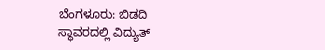ಬೆಂಗಳೂರು: ಬಿಡದಿ ಸ್ಥಾವರದಲ್ಲಿ ವಿದ್ಯುತ್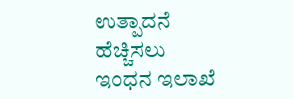ಉತ್ಪಾದನೆ ಹೆಚ್ಚಿಸಲು ಇಂಧನ ಇಲಾಖೆ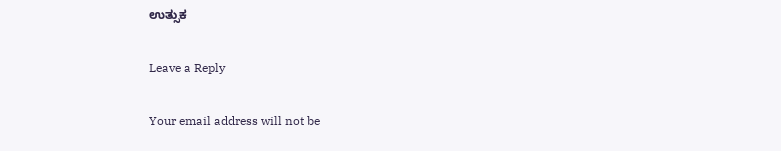ಉತ್ಸುಕ

Leave a Reply

Your email address will not be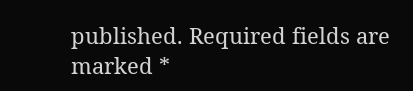published. Required fields are marked *